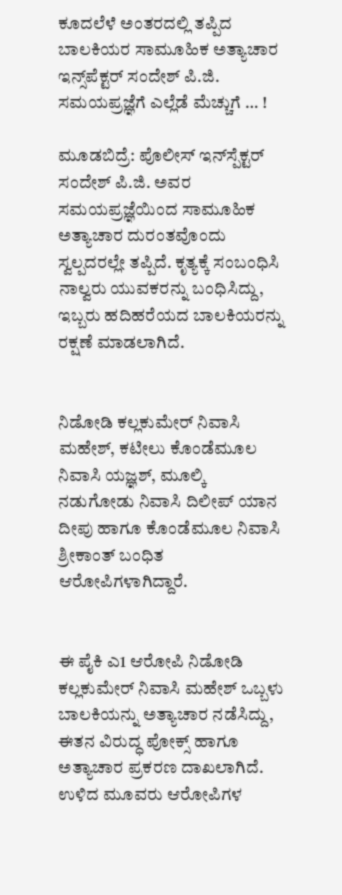ಕೂದಲೆಳೆ ಅಂತರದಲ್ಲಿ ತಪ್ಪಿದ ಬಾಲಕಿಯರ ಸಾಮೂಹಿಕ ಅತ್ಯಾಚಾರ ಇನ್ಸ್‌ಪೆಕ್ಟರ್ ಸಂದೇಶ್ ಪಿ.ಜಿ. ಸಮಯಪ್ರಜ್ಞೆಗೆ ಎಲ್ಲೆಡೆ ಮೆಚ್ಚುಗೆ … !

ಮೂಡಬಿದ್ರೆ: ಪೊಲೀಸ್ ಇನ್‌ಸ್ಪೆಕ್ಟರ್ ಸಂದೇಶ್ ಪಿ.ಜಿ. ಅವರ ಸಮಯಪ್ರಜ್ಞೆಯಿಂದ ಸಾಮೂಹಿಕ ಅತ್ಯಾಚಾರ ದುರಂತವೊಂದು ಸ್ವಲ್ಪದರಲ್ಲೇ ತಪ್ಪಿದೆ. ಕೃತ್ಯಕ್ಕೆ ಸಂಬಂಧಿಸಿ ನಾಲ್ವರು ಯುವಕರನ್ನು ಬಂಧಿಸಿದ್ದು, ಇಬ್ಬರು ಹದಿಹರೆಯದ ಬಾಲಕಿಯರನ್ನು ರಕ್ಷಣೆ ಮಾಡಲಾಗಿದೆ.


ನಿಡೋಡಿ ಕಲ್ಲಕುಮೇರ್ ನಿವಾಸಿ ಮಹೇಶ್, ಕಟೀಲು ಕೊಂಡೆಮೂಲ ನಿವಾಸಿ ಯಜ್ಞಶ್, ಮೂಲ್ಕಿ ನಡುಗೋಡು ನಿವಾಸಿ ದಿಲೀಪ್ ಯಾನ ದೀಪು ಹಾಗೂ ಕೊಂಡೆಮೂಲ ನಿವಾಸಿ ಶ್ರೀಕಾಂತ್ ಬಂಧಿತ ಆರೋಪಿಗಳಾಗಿದ್ದಾರೆ.


ಈ ಪೈಕಿ ಎ1 ಆರೋಪಿ ನಿಡೋಡಿ ಕಲ್ಲಕುಮೇರ್ ನಿವಾಸಿ ಮಹೇಶ್ ಒಬ್ಬಳು ಬಾಲಕಿಯನ್ನು ಅತ್ಯಾಚಾರ ನಡೆಸಿದ್ದು, ಈತನ ವಿರುದ್ಧ ಪೋಕ್ಸ್‌ ಹಾಗೂ ಅತ್ಯಾಚಾರ ಪ್ರಕರಣ ದಾಖಲಾಗಿದೆ. ಉಳಿದ ಮೂವರು ಆರೋಪಿಗಳ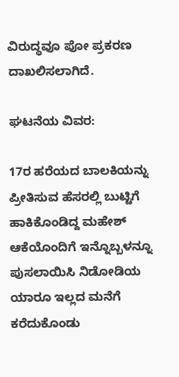ವಿರುದ್ಧವೂ ಪೋ ಪ್ರಕರಣ ದಾಖಲಿಸಲಾಗಿದೆ.

ಘಟನೆಯ ವಿವರ:

17ರ ಹರೆಯದ ಬಾಲಕಿಯನ್ನು ಪ್ರೀತಿಸುವ ಹೆಸರಲ್ಲಿ ಬುಟ್ಟಿಗೆ ಹಾಕಿಕೊಂಡಿದ್ದ ಮಹೇಶ್ ಆಕೆಯೊಂದಿಗೆ ಇನ್ನೊಬ್ಬಳನ್ನೂ ಪುಸಲಾಯಿಸಿ ನಿಡೋಡಿಯ ಯಾರೂ ಇಲ್ಲದ ಮನೆಗೆ ಕರೆದುಕೊಂಡು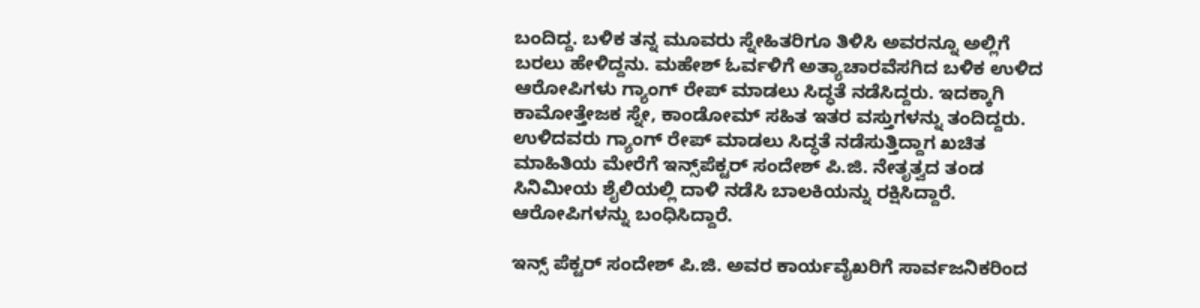ಬಂದಿದ್ದ. ಬಳಿಕ ತನ್ನ ಮೂವರು ಸ್ನೇಹಿತರಿಗೂ ತಿಳಿಸಿ ಅವರನ್ನೂ ಅಲ್ಲಿಗೆ ಬರಲು ಹೇಳಿದ್ದನು. ಮಹೇಶ್ ಓರ್ವಳಿಗೆ ಅತ್ಯಾಚಾರವೆಸಗಿದ ಬಳಿಕ ಉಳಿದ ಆರೋಪಿಗಳು ಗ್ಯಾಂಗ್ ರೇಪ್ ಮಾಡಲು ಸಿದ್ಧತೆ ನಡೆಸಿದ್ದರು. ಇದಕ್ಕಾಗಿ ಕಾಮೋತ್ತೇಜಕ ಸ್ನೇ, ಕಾಂಡೋಮ್ ಸಹಿತ ಇತರ ವಸ್ತುಗಳನ್ನು ತಂದಿದ್ದರು. ಉಳಿದವರು ಗ್ಯಾಂಗ್ ರೇಪ್ ಮಾಡಲು ಸಿದ್ಧತೆ ನಡೆಸುತ್ತಿದ್ದಾಗ ಖಚಿತ ಮಾಹಿತಿಯ ಮೇರೆಗೆ ಇನ್ಸ್‌ಪೆಕ್ಟರ್ ಸಂದೇಶ್ ಪಿ.ಜಿ. ನೇತೃತ್ವದ ತಂಡ ಸಿನಿಮೀಯ ಶೈಲಿಯಲ್ಲಿ ದಾಳಿ ನಡೆಸಿ ಬಾಲಕಿಯನ್ನು ರಕ್ಷಿಸಿದ್ದಾರೆ. ಆರೋಪಿಗಳನ್ನು ಬಂಧಿಸಿದ್ದಾರೆ.

ಇನ್ಸ್ ಪೆಕ್ಟರ್ ಸಂದೇಶ್ ಪಿ.ಜಿ. ಅವರ ಕಾರ್ಯವೈಖರಿಗೆ ಸಾರ್ವಜನಿಕರಿಂದ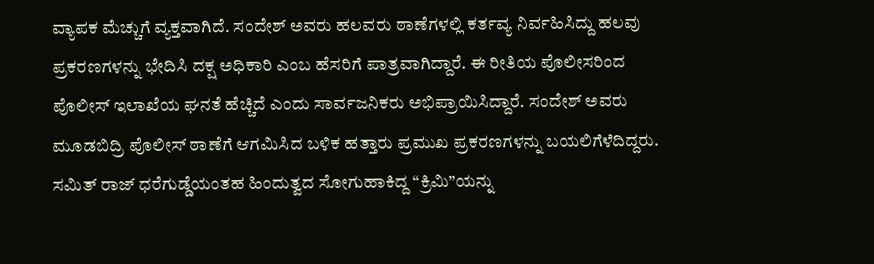ವ್ಯಾಪಕ ಮೆಚ್ಚುಗೆ ವ್ಯಕ್ತವಾಗಿದೆ. ಸಂದೇಶ್ ಅವರು ಹಲವರು ಠಾಣೆಗಳಲ್ಲಿ ಕರ್ತವ್ಯ ನಿರ್ವಹಿಸಿದ್ದು ಹಲವು ಪ್ರಕರಣಗಳನ್ನು ಭೇದಿಸಿ ದಕ್ಷ ಅಧಿಕಾರಿ ಎಂಬ ಹೆಸರಿಗೆ ಪಾತ್ರವಾಗಿದ್ದಾರೆ. ಈ ರೀತಿಯ ಪೊಲೀಸರಿಂದ ಪೊಲೀಸ್ ಇಲಾಖೆಯ ಘನತೆ ಹೆಚ್ಚಿದೆ ಎಂದು ಸಾರ್ವಜನಿಕರು ಅಭಿಪ್ರಾಯಿಸಿದ್ದಾರೆ. ಸಂದೇಶ್ ಅವರು ಮೂಡಬಿದ್ರಿ ಪೊಲೀಸ್ ಠಾಣೆಗೆ ಆಗಮಿಸಿದ ಬಳಿಕ ಹತ್ತಾರು ಪ್ರಮುಖ ಪ್ರಕರಣಗಳನ್ನು ಬಯಲಿಗೆಳೆದಿದ್ದರು. ಸಮಿತ್ ರಾಜ್ ಧರೆಗುಡ್ಡೆಯಂತಹ ಹಿಂದುತ್ವದ ಸೋಗುಹಾಕಿದ್ದ “ಕ್ರಿಮಿ”ಯನ್ನು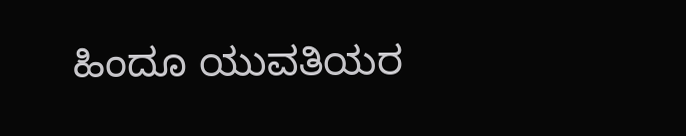ಹಿಂದೂ ಯುವತಿಯರ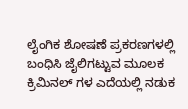ಲೈಂಗಿಕ ಶೋಷಣೆ ಪ್ರಕರಣಗಳಲ್ಲಿ ಬಂಧಿಸಿ ಜೈಲಿಗಟ್ಟುವ ಮೂಲಕ ಕ್ರಿಮಿನಲ್ ಗಳ ಎದೆಯಲ್ಲಿ ನಡುಕ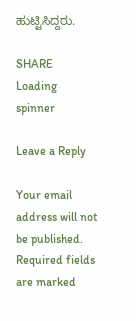ಹುಟ್ಟಿಸಿದ್ದರು.

SHARE
Loading spinner

Leave a Reply

Your email address will not be published. Required fields are marked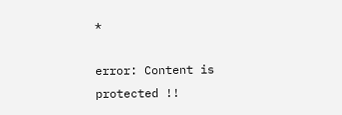*

error: Content is protected !!